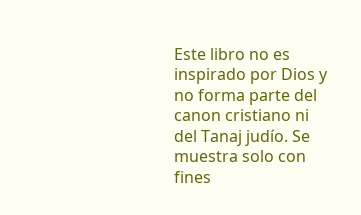Este libro no es inspirado por Dios y no forma parte del canon cristiano ni del Tanaj judío. Se muestra solo con fines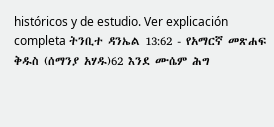históricos y de estudio. Ver explicación completa ትንቢተ ዳንኤል 13:62 - የአማርኛ መጽሐፍ ቅዱስ (ሰማንያ አሃዱ)62 እንደ ሙሴም ሕግ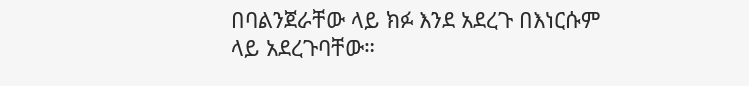በባልንጀራቸው ላይ ክፉ እንደ አደረጉ በእነርሱም ላይ አደረጉባቸው።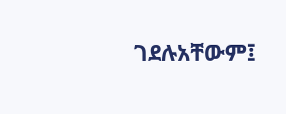ገደሉአቸውም፤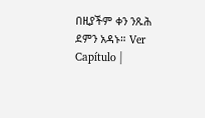በዚያችም ቀን ንጹሕ ደምን አዳኑ። Ver Capítulo |